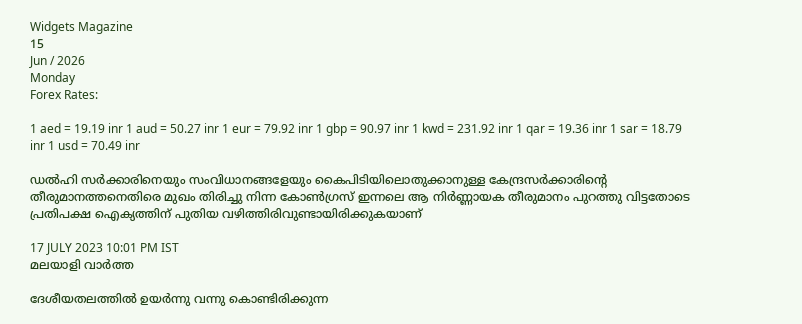Widgets Magazine
15
Jun / 2026
Monday
Forex Rates:

1 aed = 19.19 inr 1 aud = 50.27 inr 1 eur = 79.92 inr 1 gbp = 90.97 inr 1 kwd = 231.92 inr 1 qar = 19.36 inr 1 sar = 18.79 inr 1 usd = 70.49 inr

ഡല്‍ഹി സര്‍ക്കാരിനെയും സംവിധാനങ്ങളേയും കൈപിടിയിലൊതുക്കാനുള്ള കേന്ദ്രസര്‍ക്കാരിന്റെ തീരുമാനത്തനെതിരെ മുഖം തിരിച്ചു നിന്ന കോണ്‍ഗ്രസ് ഇന്നലെ ആ നിര്‍ണ്ണായക തീരുമാനം പുറത്തു വിട്ടതോടെ പ്രതിപക്ഷ ഐക്യത്തിന് പുതിയ വഴിത്തിരിവുണ്ടായിരിക്കുകയാണ്

17 JULY 2023 10:01 PM IST
മലയാളി വാര്‍ത്ത

ദേശീയതലത്തില്‍ ഉയര്‍ന്നു വന്നു കൊണ്ടിരിക്കുന്ന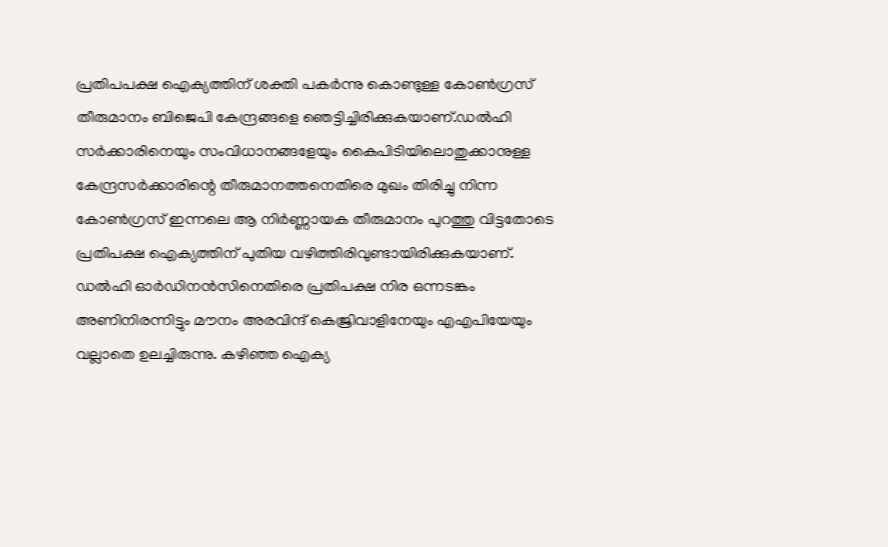പ്രതിപപക്ഷ ഐക്യത്തിന് ശക്തി പകര്‍ന്നു കൊണ്ടുള്ള കോണ്‍ഗ്രസ് തീരുമാനം ബിജെപി കേന്ദ്രങ്ങളെ ഞെട്ടിച്ചിരിക്കുകയാണ്.ഡല്‍ഹി സര്‍ക്കാരിനെയും സംവിധാനങ്ങളേയും കൈപിടിയിലൊതുക്കാനുള്ള കേന്ദ്രസര്‍ക്കാരിന്റെ തീരുമാനത്തനെതിരെ മുഖം തിരിച്ചു നിന്ന കോണ്‍ഗ്രസ് ഇന്നലെ ആ നിര്‍ണ്ണായക തീരുമാനം പുറത്തു വിട്ടതോടെ പ്രതിപക്ഷ ഐക്യത്തിന് പുതിയ വഴിത്തിരിവുണ്ടായിരിക്കുകയാണ്. ഡല്‍ഹി ഓര്‍ഡിനന്‍സിനെതിരെ പ്രതിപക്ഷ നിര ഒന്നടങ്കം അണിനിരന്നിട്ടും മൗനം അരവിന്ദ് കെജ്രിവാളിനേയും എഎപിയേയും വല്ലാതെ ഉലച്ചിരുന്നു. കഴിഞ്ഞ ഐക്യ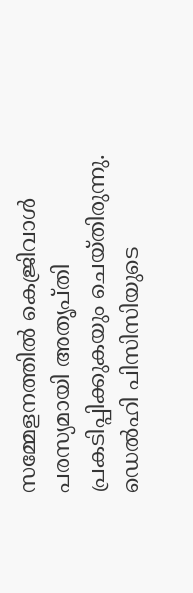സമ്മേളനത്തില്‍ കെജ്രിവാള്‍ പരസ്യമായി അതൃപ്തി പ്രകടിപ്പിക്കുകയും ചെയ്തിരുന്നു. ഡെല്‍ഹി പിസിസിയുടെ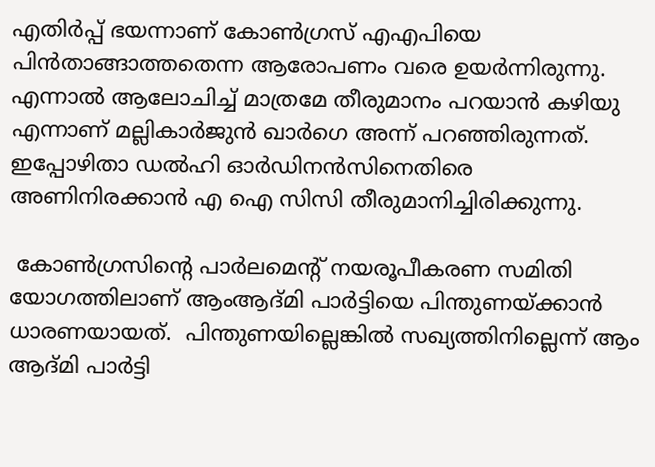എതിര്‍പ്പ് ഭയന്നാണ് കോണ്‍ഗ്രസ് എഎപിയെ പിന്‍താങ്ങാത്തതെന്ന ആരോപണം വരെ ഉയര്‍ന്നിരുന്നു. എന്നാല്‍ ആലോചിച്ച് മാത്രമേ തീരുമാനം പറയാന്‍ കഴിയു എന്നാണ് മല്ലികാര്‍ജുന്‍ ഖാര്‍ഗെ അന്ന് പറഞ്ഞിരുന്നത്. ഇപ്പോഴിതാ ഡല്‍ഹി ഓര്‍ഡിനന്‍സിനെതിരെ അണിനിരക്കാന്‍ എ ഐ സിസി തീരുമാനിച്ചിരിക്കുന്നു.

 കോണ്‍ഗ്രസിന്റെ പാര്‍ലമെന്റ് നയരൂപീകരണ സമിതി യോഗത്തിലാണ് ആംആദ്മി പാര്‍ട്ടിയെ പിന്തുണയ്ക്കാന്‍ ധാരണയായത്.  പിന്തുണയില്ലെങ്കില്‍ സഖ്യത്തിനില്ലെന്ന് ആം ആദ്മി പാര്‍ട്ടി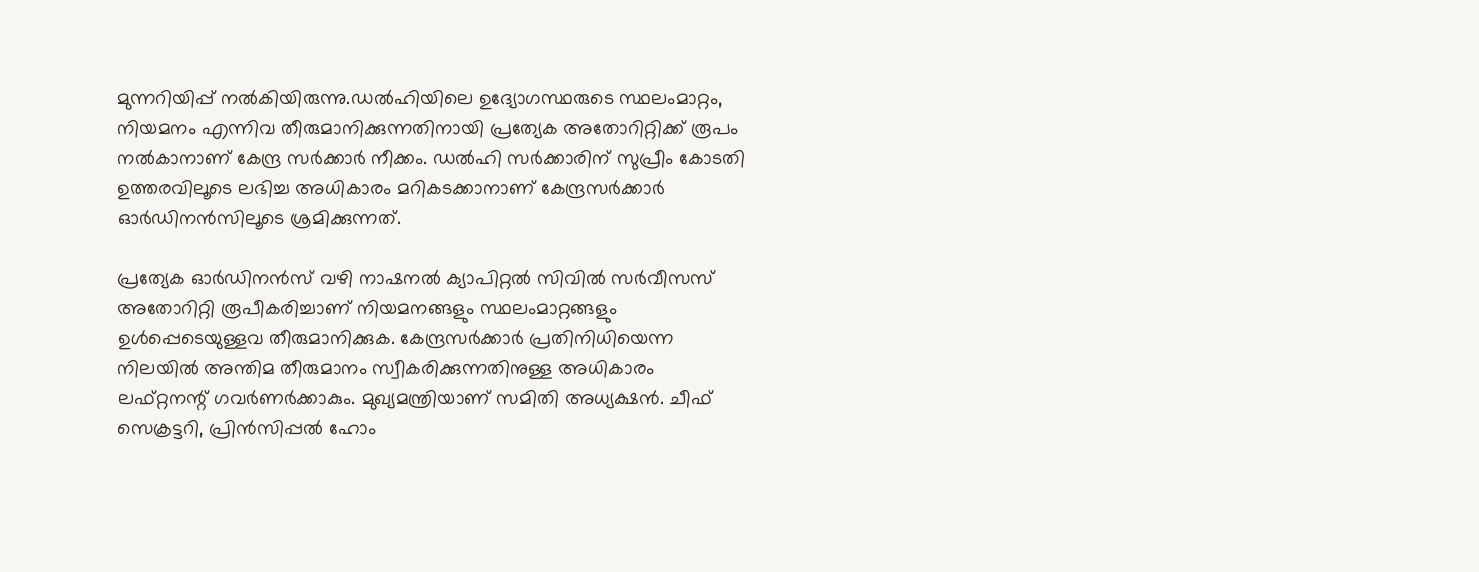മുന്നറിയിപ്പ് നല്‍കിയിരുന്നു.ഡല്‍ഹിയിലെ ഉദ്യോഗസ്ഥരുടെ സ്ഥലംമാറ്റം, നിയമനം എന്നിവ തീരുമാനിക്കുന്നതിനായി പ്രത്യേക അതോറിറ്റിക്ക് രൂപം നല്‍കാനാണ് കേന്ദ്ര സര്‍ക്കാര്‍ നീക്കം. ഡല്‍ഹി സര്‍ക്കാരിന് സുപ്രീം കോടതി ഉത്തരവിലൂടെ ലഭിച്ച അധികാരം മറികടക്കാനാണ് കേന്ദ്രസര്‍ക്കാര്‍ ഓര്‍ഡിനന്‍സിലൂടെ ശ്രമിക്കുന്നത്.

പ്രത്യേക ഓര്‍ഡിനന്‍സ് വഴി നാഷനല്‍ ക്യാപിറ്റല്‍ സിവില്‍ സര്‍വീസസ് അതോറിറ്റി രൂപീകരിച്ചാണ് നിയമനങ്ങളും സ്ഥലംമാറ്റങ്ങളും ഉള്‍പ്പെടെയുള്ളവ തീരുമാനിക്കുക. കേന്ദ്രസര്‍ക്കാര്‍ പ്രതിനിധിയെന്ന നിലയില്‍ അന്തിമ തീരുമാനം സ്വീകരിക്കുന്നതിനുള്ള അധികാരം ലഫ്റ്റനന്റ് ഗവര്‍ണര്‍ക്കാകും. മുഖ്യമന്ത്രിയാണ് സമിതി അധ്യക്ഷന്‍. ചീഫ് സെക്രട്ടറി, പ്രിന്‍സിപ്പല്‍ ഹോം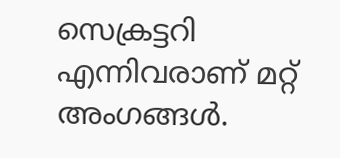സെക്രട്ടറി എന്നിവരാണ് മറ്റ് അംഗങ്ങള്‍.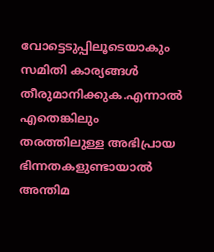വോട്ടെടുപ്പിലൂടെയാകും സമിതി കാര്യങ്ങള്‍ തീരുമാനിക്കുക.എന്നാല്‍ എതെങ്കിലും തരത്തിലുള്ള അഭിപ്രായ ഭിന്നതകളുണ്ടായാല്‍ അന്തിമ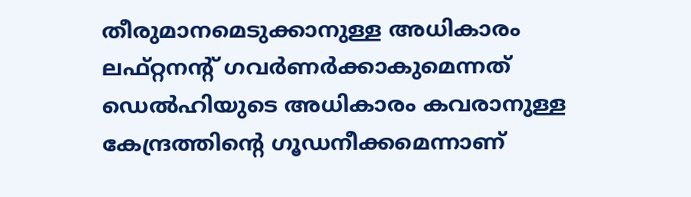തീരുമാനമെടുക്കാനുള്ള അധികാരം ലഫ്റ്റനന്റ് ഗവര്‍ണര്‍ക്കാകുമെന്നത് ഡെല്‍ഹിയുടെ അധികാരം കവരാനുള്ള കേന്ദ്രത്തിന്റെ ഗൂഡനീക്കമെന്നാണ്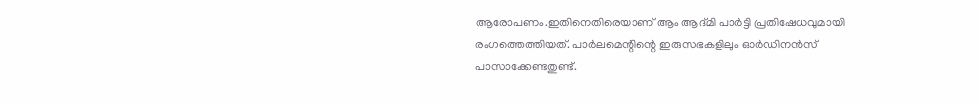ആരോപണം.ഇതിനെതിരെയാണ് ആം ആദ്മി പാര്‍ട്ടി പ്രതിഷേധവുമായി രംഗത്തെത്തിയത്. പാര്‍ലമെന്റിന്റെ ഇരുസഭകളിലും ഓര്‍ഡിനന്‍സ് പാസാക്കേണ്ടതുണ്ട്.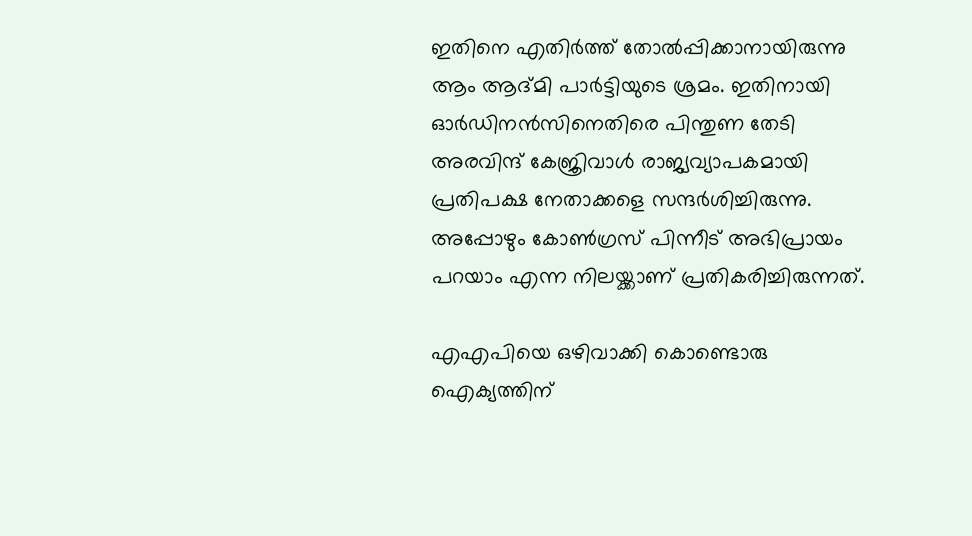ഇതിനെ എതിര്‍ത്ത് തോല്‍പ്പിക്കാനായിരുന്നു ആം ആദ്മി പാര്‍ട്ടിയുടെ ശ്രമം. ഇതിനായി ഓര്‍ഡിനന്‍സിനെതിരെ പിന്തുണ തേടി അരവിന്ദ് കേജ്രിവാള്‍ രാജ്യവ്യാപകമായി പ്രതിപക്ഷ നേതാക്കളെ സന്ദര്‍ശിച്ചിരുന്നു. അപ്പോഴും കോണ്‍ഗ്രസ് പിന്നീട് അഭിപ്രായം പറയാം എന്ന നിലയ്ക്കാണ് പ്രതികരിച്ചിരുന്നത്.

എഎപിയെ ഒഴിവാക്കി കൊണ്ടൊരു ഐക്യത്തിന്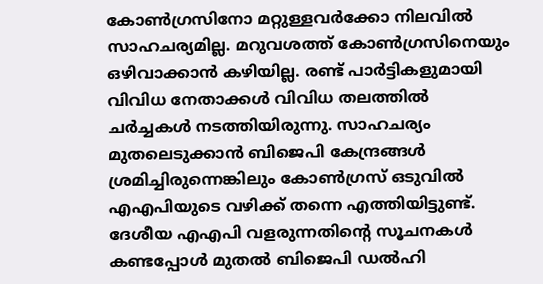കോണ്‍ഗ്രസിനോ മറ്റുള്ളവര്‍ക്കോ നിലവില്‍ സാഹചര്യമില്ല. മറുവശത്ത് കോണ്‍ഗ്രസിനെയും ഒഴിവാക്കാന്‍ കഴിയില്ല. രണ്ട് പാര്‍ട്ടികളുമായി വിവിധ നേതാക്കള്‍ വിവിധ തലത്തില്‍ ചര്‍ച്ചകള്‍ നടത്തിയിരുന്നു. സാഹചര്യം മുതലെടുക്കാന്‍ ബിജെപി കേന്ദ്രങ്ങള്‍ ശ്രമിച്ചിരുന്നെങ്കിലും കോണ്‍ഗ്രസ് ഒടുവില്‍ എഎപിയുടെ വഴിക്ക് തന്നെ എത്തിയിട്ടുണ്ട്. ദേശീയ എഎപി വളരുന്നതിന്റെ സൂചനകള്‍ കണ്ടപ്പോള്‍ മുതല്‍ ബിജെപി ഡല്‍ഹി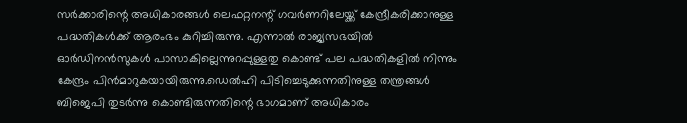സര്‍ക്കാരിന്റെ അധികാരങ്ങള്‍ ലെഫറ്റനന്റ് ഗവര്‍ണറിലേയ്ക്ക് കേന്ദ്രീകരിക്കാനുള്ള പദ്ധതികള്‍ക്ക് ആരംഭം കുറിച്ചിരുന്നു. എന്നാല്‍ രാജ്യസഭയില്‍ ഓര്‍ഡിനന്‍സുകള്‍ പാസാകില്ലെന്നുറപ്പുള്ളതു കൊണ്ട് പല പദ്ധതികളില്‍ നിന്നും കേന്ദ്രം പിന്‍മാറുകയായിരുന്നു.ഡെല്‍ഹി പിടിച്ചെടുക്കുന്നതിനുള്ള തന്ത്രങ്ങള്‍ ബിജെപി തുടര്‍ന്നു കൊണ്ടിരുന്നതിന്റെ ഭാഗമാണ് അധികാരം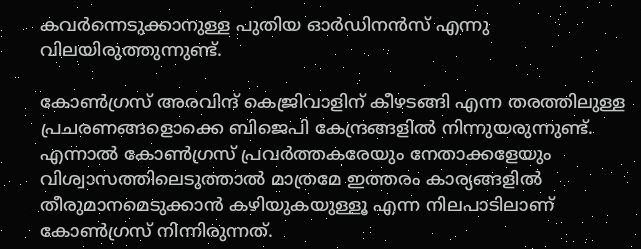കവര്‍ന്നെടുക്കാനുള്ള പുതിയ ഓര്‍ഡിനന്‍സ് എന്നു വിലയിരുത്തുന്നുണ്ട്.

കോണ്‍ഗ്രസ് അരവിന്ദ് കെജ്രിവാളിന് കീഴടങ്ങി എന്ന തരത്തിലുള്ള പ്രചരണങ്ങളൊക്കെ ബിജെപി കേന്ദ്രങ്ങളില്‍ നിന്നുയരുന്നുണ്ട്. എന്നാല്‍ കോണ്‍ഗ്രസ് പ്രവര്‍ത്തകരേയും നേതാക്കളേയും വിശ്വാസത്തിലെടുത്താല്‍ മാത്രമേ ഇത്തരം കാര്യങ്ങളില്‍ തീരുമാനമെടുക്കാന്‍ കഴിയുകയുള്ളൂ എന്ന നിലപാടിലാണ് കോണ്‍ഗ്രസ് നിന്നിരുന്നത്.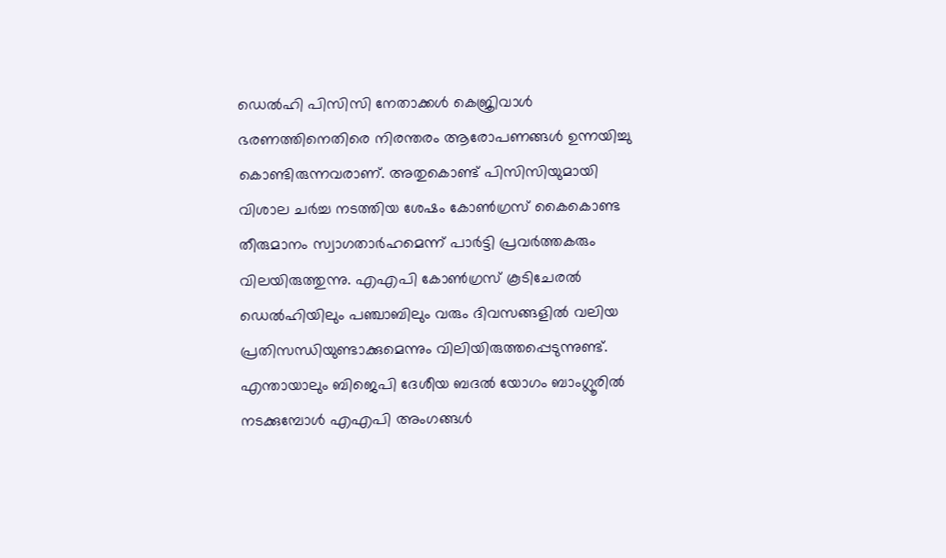ഡെല്‍ഹി പിസിസി നേതാക്കള്‍ കെജ്രിവാള്‍ ഭരണത്തിനെതിരെ നിരന്തരം ആരോപണങ്ങള്‍ ഉന്നയിച്ചു കൊണ്ടിരുന്നവരാണ്. അതുകൊണ്ട് പിസിസിയുമായി വിശാല ചര്‍ച്ച നടത്തിയ ശേഷം കോണ്‍ഗ്രസ് കൈകൊണ്ട തീരുമാനം സ്വാഗതാര്‍ഹമെന്ന് പാര്‍ട്ടി പ്രവര്‍ത്തകരും വിലയിരുത്തുന്നു. എഎപി കോണ്‍ഗ്രസ് കൂടിചേരല്‍ ഡെല്‍ഹിയിലും പഞ്ചാബിലും വരും ദിവസങ്ങളില്‍ വലിയ പ്രതിസന്ധിയുണ്ടാക്കുമെന്നും വിലിയിരുത്തപ്പെടുന്നുണ്ട്. എന്തായാലും ബിജെപി ദേശീയ ബദല്‍ യോഗം ബാംഗ്ലൂരില്‍ നടക്കുമ്പോള്‍ എഎപി അംഗങ്ങള്‍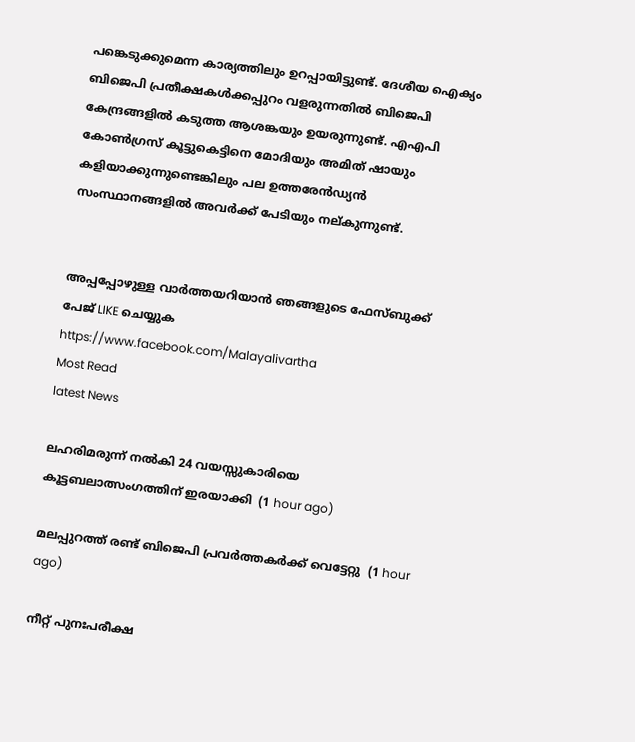പങ്കെടുക്കുമെന്ന കാര്യത്തിലും ഉറപ്പായിട്ടുണ്ട്. ദേശീയ ഐക്യം ബിജെപി പ്രതീക്ഷകള്‍ക്കപ്പുറം വളരുന്നതില്‍ ബിജെപി കേന്ദ്രങ്ങളില്‍ കടുത്ത ആശങ്കയും ഉയരുന്നുണ്ട്. എഎപി കോണ്‍ഗ്രസ് കൂട്ടുകെട്ടിനെ മോദിയും അമിത് ഷായും കളിയാക്കുന്നുണ്ടെങ്കിലും പല ഉത്തരേന്‍ഡ്യന്‍ സംസ്ഥാനങ്ങളില്‍ അവര്‍ക്ക് പേടിയും നല്കുന്നുണ്ട്.


അപ്പപ്പോഴുള്ള വാര്‍ത്തയറിയാന്‍ ഞങ്ങളുടെ ഫേസ്‌ബുക്ക്‌ പേജ് LIKE ചെയ്യുക
https://www.facebook.com/Malayalivartha
Most Read
latest News

ലഹരിമരുന്ന് നല്‍കി 24 വയസ്സുകാരിയെ കൂട്ടബലാത്സംഗത്തിന് ഇരയാക്കി  (1 hour ago)

മലപ്പുറത്ത് രണ്ട് ബിജെപി പ്രവര്‍ത്തകര്‍ക്ക് വെട്ടേറ്റു  (1 hour ago)

നീറ്റ് പുനഃപരീക്ഷ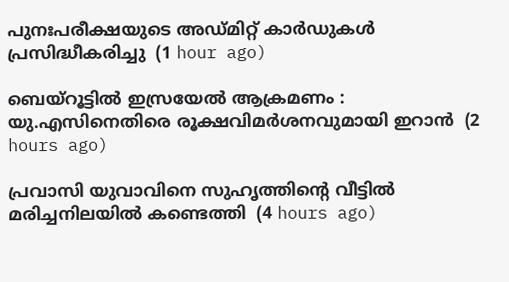പുനഃപരീക്ഷയുടെ അഡ്മിറ്റ് കാര്‍ഡുകള്‍ പ്രസിദ്ധീകരിച്ചു  (1 hour ago)

ബെയ്‌റൂട്ടില്‍ ഇസ്രയേല്‍ ആക്രമണം : യു.എസിനെതിരെ രൂക്ഷവിമര്‍ശനവുമായി ഇറാന്‍  (2 hours ago)

പ്രവാസി യുവാവിനെ സുഹൃത്തിന്റെ വീട്ടില്‍ മരിച്ചനിലയില്‍ കണ്ടെത്തി  (4 hours ago)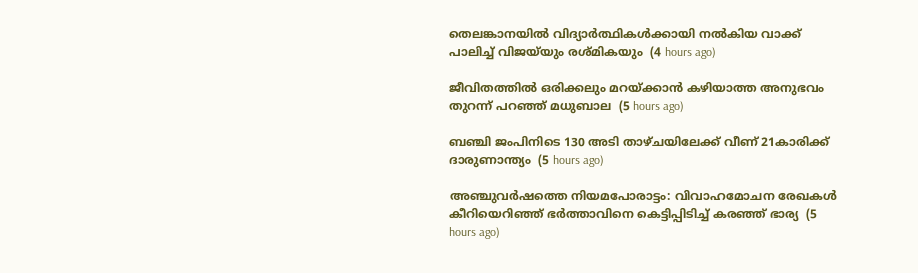തെലങ്കാനയില്‍ വിദ്യാര്‍ത്ഥികള്‍ക്കായി നല്‍കിയ വാക്ക് പാലിച്ച് വിജയ്‌യും രശ്മികയും  (4 hours ago)

ജീവിതത്തില്‍ ഒരിക്കലും മറയ്ക്കാന്‍ കഴിയാത്ത അനുഭവം തുറന്ന് പറഞ്ഞ് മധുബാല  (5 hours ago)

ബഞ്ചി ജംപിനിടെ 130 അടി താഴ്ചയിലേക്ക് വീണ് 21കാരിക്ക് ദാരുണാന്ത്യം  (5 hours ago)

അഞ്ചുവര്‍ഷത്തെ നിയമപോരാട്ടം: വിവാഹമോചന രേഖകള്‍ കീറിയെറിഞ്ഞ് ഭര്‍ത്താവിനെ കെട്ടിപ്പിടിച്ച് കരഞ്ഞ് ഭാര്യ  (5 hours ago)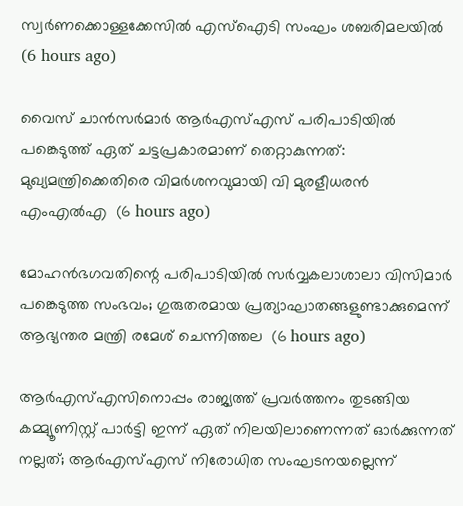സ്വര്‍ണക്കൊള്ളക്കേസില്‍ എസ്‌ഐടി സംഘം ശബരിമലയില്‍  (6 hours ago)

വൈസ് ചാന്‍സര്‍മാര്‍ ആര്‍എസ്എസ് പരിപാടിയില്‍ പങ്കെടുത്ത് ഏത് ചട്ടപ്രകാരമാണ് തെറ്റാകുന്നത്: മുഖ്യമന്ത്രിക്കെതിരെ വിമര്‍ശനവുമായി വി മുരളീധരന്‍ എംഎല്‍എ  (6 hours ago)

മോഹന്‍ഭഗവതിന്റെ പരിപാടിയില്‍ സര്‍വ്വകലാശാലാ വിസിമാര്‍ പങ്കെടുത്ത സംഭവം; ഗുരുതരമായ പ്രത്യാഘാതങ്ങളുണ്ടാക്കുമെന്ന് ആഭ്യന്തര മന്ത്രി രമേശ് ചെന്നിത്തല  (6 hours ago)

ആര്‍എസ്എസിനൊപ്പം രാജ്യത്ത് പ്രവർത്തനം തുടങ്ങിയ കമ്മ്യൂണിസ്റ്റ് പാർട്ടി ഇന്ന് ഏത് നിലയിലാണെന്നത് ഓർക്കുന്നത് നല്ലത്; ആര്‍എസ്എസ് നിരോധിത സംഘടനയല്ലെന്ന്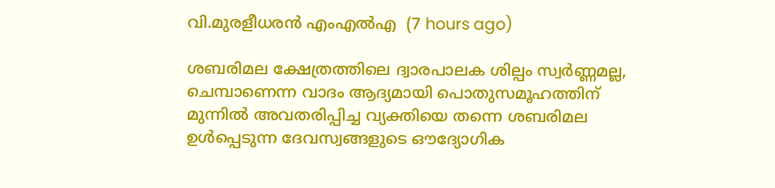വി.മുരളീധരന്‍ എംഎല്‍എ  (7 hours ago)

ശബരിമല ക്ഷേത്രത്തിലെ ദ്വാരപാലക ശില്പം സ്വർണ്ണമല്ല, ചെമ്പാണെന്ന വാദം ആദ്യമായി പൊതുസമൂഹത്തിന് മുന്നിൽ അവതരിപ്പിച്ച വ്യക്തിയെ തന്നെ ശബരിമല ഉൾപ്പെടുന്ന ദേവസ്വങ്ങളുടെ ഔദ്യോഗിക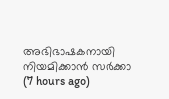അഭിഭാഷകനായി നിയമിക്കാൻ സർക്കാ  (7 hours ago)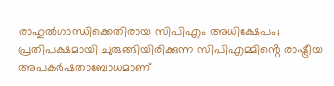രാഹുൽഗാന്ധിക്കെതിരായ സിപിഎം അധിക്ഷേപം; പ്രതിപക്ഷമായി ചുരുങ്ങിയിരിക്കുന്ന സിപിഎമ്മിൻ്റെ രാഷ്ട്രീയ അപകർഷതാബോധമാണ്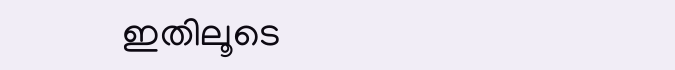ഇതിലൂടെ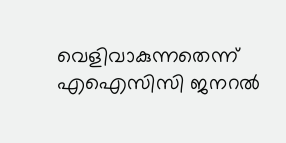വെളിവാകുന്നതെന്ന് എഐസിസി ജനറൽ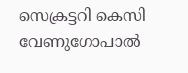സെക്രട്ടറി കെസി വേണുഗോപാൽ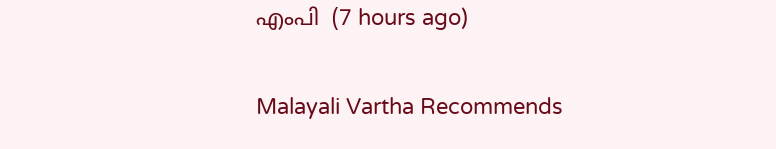എംപി  (7 hours ago)

Malayali Vartha Recommends